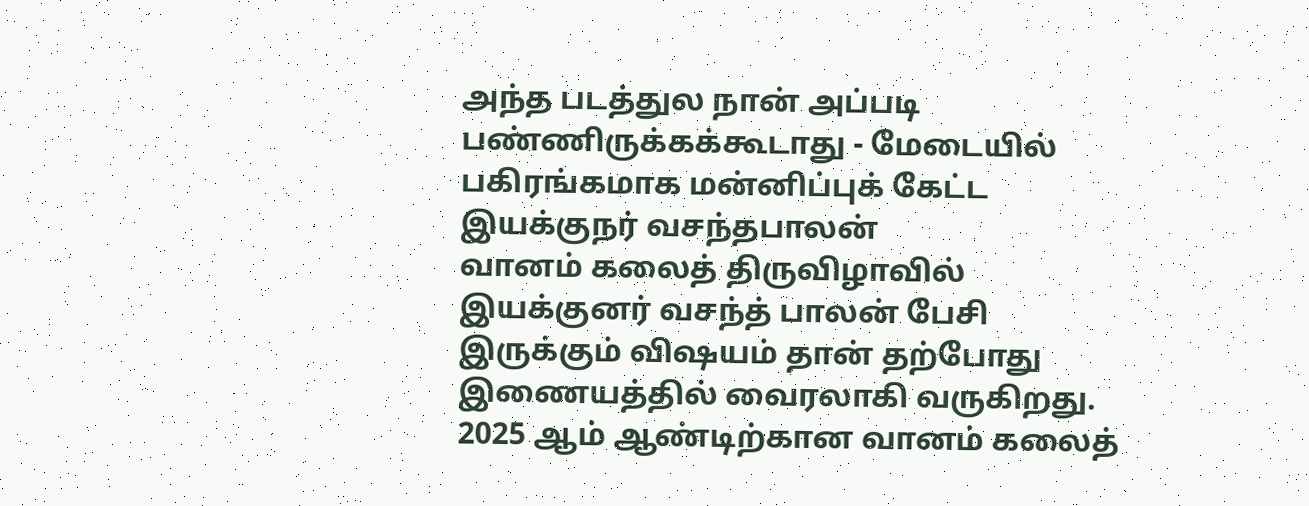அந்த படத்துல நான் அப்படி பண்ணிருக்கக்கூடாது - மேடையில் பகிரங்கமாக மன்னிப்புக் கேட்ட இயக்குநர் வசந்தபாலன்
வானம் கலைத் திருவிழாவில் இயக்குனர் வசந்த் பாலன் பேசி இருக்கும் விஷயம் தான் தற்போது இணையத்தில் வைரலாகி வருகிறது. 2025 ஆம் ஆண்டிற்கான வானம் கலைத்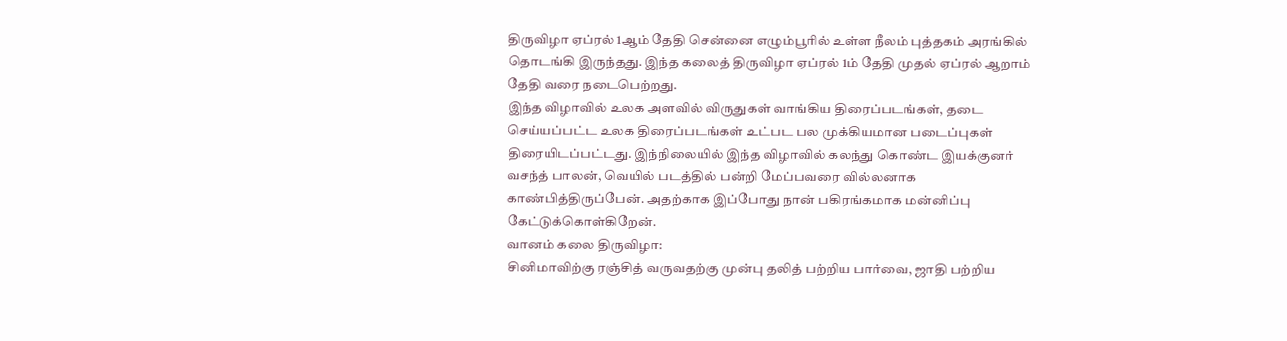திருவிழா ஏப்ரல் 1ஆம் தேதி சென்னை எழும்பூரில் உள்ள நீலம் புத்தகம் அரங்கில் தொடங்கி இருந்தது. இந்த கலைத் திருவிழா ஏப்ரல் 1ம் தேதி முதல் ஏப்ரல் ஆறாம் தேதி வரை நடைபெற்றது.
இந்த விழாவில் உலக அளவில் விருதுகள் வாங்கிய திரைப்படங்கள், தடை செய்யப்பட்ட உலக திரைப்படங்கள் உட்பட பல முக்கியமான படைப்புகள் திரையிடப்பட்டது. இந்நிலையில் இந்த விழாவில் கலந்து கொண்ட இயக்குனர் வசந்த் பாலன், வெயில் படத்தில் பன்றி மேப்பவரை வில்லனாக காண்பித்திருப்பேன். அதற்காக இப்போது நான் பகிரங்கமாக மன்னிப்பு கேட்டுக்கொள்கிறேன்.
வானம் கலை திருவிழா:
சினிமாவிற்கு ரஞ்சித் வருவதற்கு முன்பு தலித் பற்றிய பார்வை, ஜாதி பற்றிய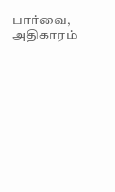பார்வை, அதிகாரம்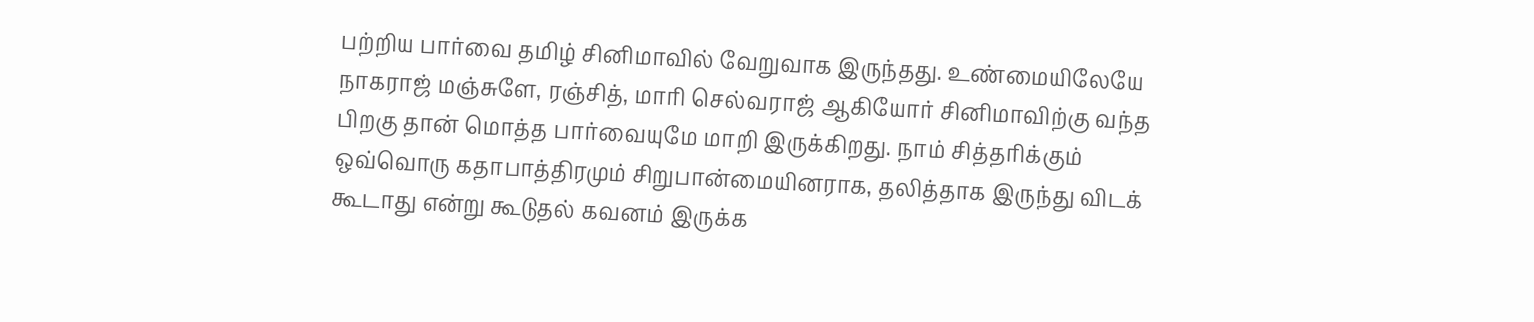பற்றிய பார்வை தமிழ் சினிமாவில் வேறுவாக இருந்தது. உண்மையிலேயே நாகராஜ் மஞ்சுளே, ரஞ்சித், மாரி செல்வராஜ் ஆகியோர் சினிமாவிற்கு வந்த பிறகு தான் மொத்த பார்வையுமே மாறி இருக்கிறது. நாம் சித்தரிக்கும் ஒவ்வொரு கதாபாத்திரமும் சிறுபான்மையினராக, தலித்தாக இருந்து விடக் கூடாது என்று கூடுதல் கவனம் இருக்க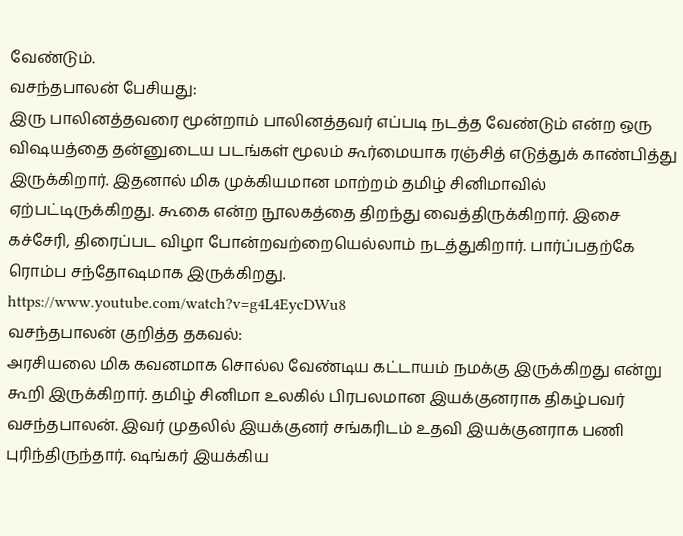வேண்டும்.
வசந்தபாலன் பேசியது:
இரு பாலினத்தவரை மூன்றாம் பாலினத்தவர் எப்படி நடத்த வேண்டும் என்ற ஒரு விஷயத்தை தன்னுடைய படங்கள் மூலம் கூர்மையாக ரஞ்சித் எடுத்துக் காண்பித்து இருக்கிறார். இதனால் மிக முக்கியமான மாற்றம் தமிழ் சினிமாவில் ஏற்பட்டிருக்கிறது. கூகை என்ற நூலகத்தை திறந்து வைத்திருக்கிறார். இசை கச்சேரி, திரைப்பட விழா போன்றவற்றையெல்லாம் நடத்துகிறார். பார்ப்பதற்கே ரொம்ப சந்தோஷமாக இருக்கிறது.
https://www.youtube.com/watch?v=g4L4EycDWu8
வசந்தபாலன் குறித்த தகவல்:
அரசியலை மிக கவனமாக சொல்ல வேண்டிய கட்டாயம் நமக்கு இருக்கிறது என்று கூறி இருக்கிறார். தமிழ் சினிமா உலகில் பிரபலமான இயக்குனராக திகழ்பவர் வசந்தபாலன். இவர் முதலில் இயக்குனர் சங்கரிடம் உதவி இயக்குனராக பணி புரிந்திருந்தார். ஷங்கர் இயக்கிய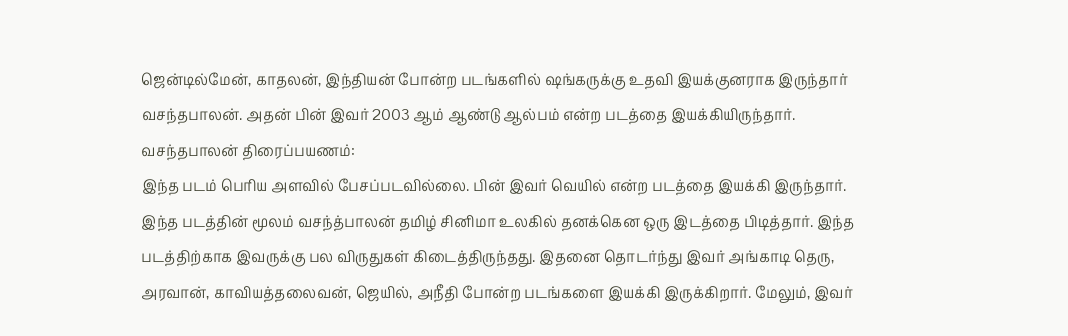ஜென்டில்மேன், காதலன், இந்தியன் போன்ற படங்களில் ஷங்கருக்கு உதவி இயக்குனராக இருந்தார் வசந்தபாலன். அதன் பின் இவர் 2003 ஆம் ஆண்டு ஆல்பம் என்ற படத்தை இயக்கியிருந்தார்.
வசந்தபாலன் திரைப்பயணம்:
இந்த படம் பெரிய அளவில் பேசப்படவில்லை. பின் இவர் வெயில் என்ற படத்தை இயக்கி இருந்தார். இந்த படத்தின் மூலம் வசந்த்பாலன் தமிழ் சினிமா உலகில் தனக்கென ஒரு இடத்தை பிடித்தார். இந்த படத்திற்காக இவருக்கு பல விருதுகள் கிடைத்திருந்தது. இதனை தொடர்ந்து இவர் அங்காடி தெரு, அரவான், காவியத்தலைவன், ஜெயில், அநீதி போன்ற படங்களை இயக்கி இருக்கிறார். மேலும், இவர்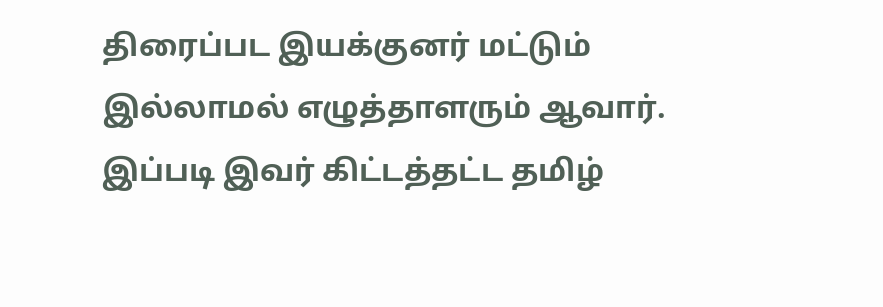திரைப்பட இயக்குனர் மட்டும் இல்லாமல் எழுத்தாளரும் ஆவார். இப்படி இவர் கிட்டத்தட்ட தமிழ்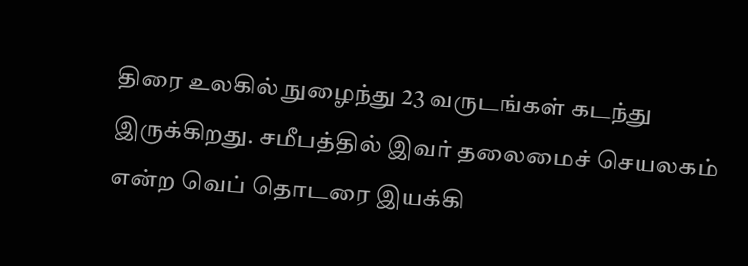திரை உலகில் நுழைந்து 23 வருடங்கள் கடந்து இருக்கிறது. சமீபத்தில் இவர் தலைமைச் செயலகம் என்ற வெப் தொடரை இயக்கி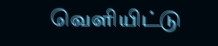வெளியிட்டு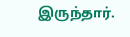இருந்தார்.